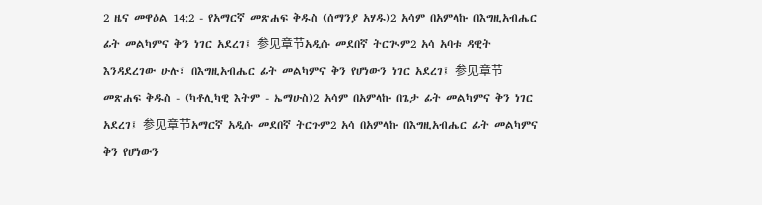2 ዜና መዋዕል 14:2 - የአማርኛ መጽሐፍ ቅዱስ (ሰማንያ አሃዱ)2 አሳም በአምላኩ በእግዚአብሔር ፊት መልካምና ቅን ነገር አደረገ፤ 参见章节አዲሱ መደበኛ ትርጒም2 አሳ አባቱ ዳዊት እንዳደረገው ሁሉ፣ በእግዚአብሔር ፊት መልካምና ቅን የሆነውን ነገር አደረገ፤ 参见章节መጽሐፍ ቅዱስ - (ካቶሊካዊ እትም - ኤማሁስ)2 አሳም በአምላኩ በጌታ ፊት መልካምና ቅን ነገር አደረገ፤ 参见章节አማርኛ አዲሱ መደበኛ ትርጉም2 አሳ በአምላኩ በእግዚአብሔር ፊት መልካምና ቅን የሆነውን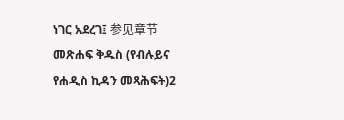ነገር አደረገ፤ 参见章节መጽሐፍ ቅዱስ (የብሉይና የሐዲስ ኪዳን መጻሕፍት)2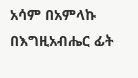አሳም በአምላኩ በእግዚአብሔር ፊት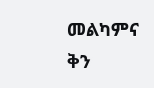መልካምና ቅን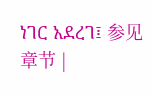ነገር አደረገ፤ 参见章节 |